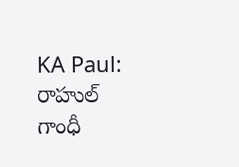KA Paul: రాహుల్ గాంధీ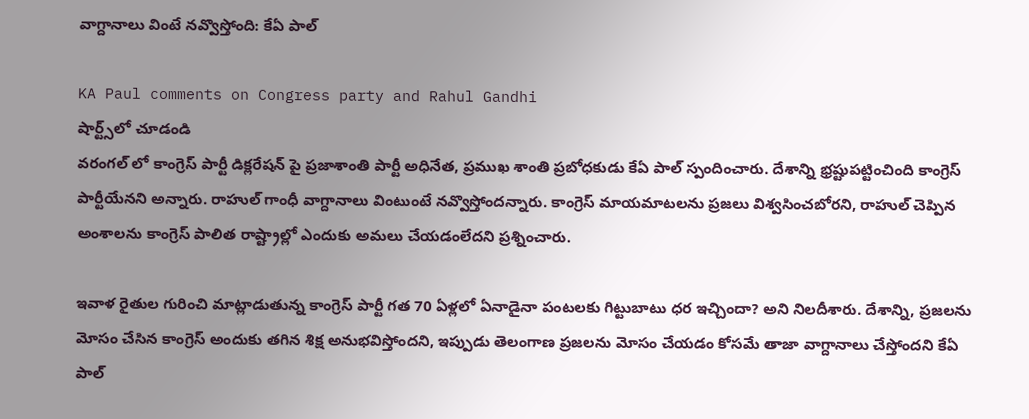వాగ్దానాలు వింటే నవ్వొస్తోంది: కేఏ పాల్

KA Paul comments on Congress party and Rahul Gandhi
షార్ట్స్‌లో చూడండి
వరంగల్ లో కాంగ్రెస్ పార్టీ డిక్లరేషన్ పై ప్రజాశాంతి పార్టీ అధినేత, ప్రముఖ శాంతి ప్రబోధకుడు కేఏ పాల్ స్పందించారు. దేశాన్ని భ్రష్టుపట్టించింది కాంగ్రెస్ పార్టీయేనని అన్నారు. రాహుల్ గాంధీ వాగ్దానాలు వింటుంటే నవ్వొస్తోందన్నారు. కాంగ్రెస్ మాయమాటలను ప్రజలు విశ్వసించబోరని, రాహుల్ చెప్పిన అంశాలను కాంగ్రెస్ పాలిత రాష్ట్రాల్లో ఎందుకు అమలు చేయడంలేదని ప్రశ్నించారు.

ఇవాళ రైతుల గురించి మాట్లాడుతున్న కాంగ్రెస్ పార్టీ గత 70 ఏళ్లలో ఏనాడైనా పంటలకు గిట్టుబాటు ధర ఇచ్చిందా? అని నిలదీశారు. దేశాన్ని, ప్రజలను మోసం చేసిన కాంగ్రెస్ అందుకు తగిన శిక్ష అనుభవిస్తోందని, ఇప్పుడు తెలంగాణ ప్రజలను మోసం చేయడం కోసమే తాజా వాగ్దానాలు చేస్తోందని కేఏ పాల్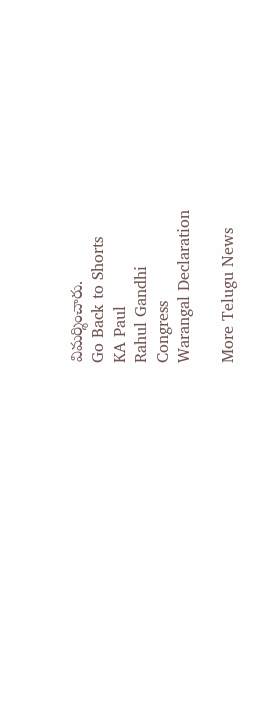విమర్శించారు.
Go Back to Shorts
KA Paul
Rahul Gandhi
Congress
Warangal Declaration

More Telugu News